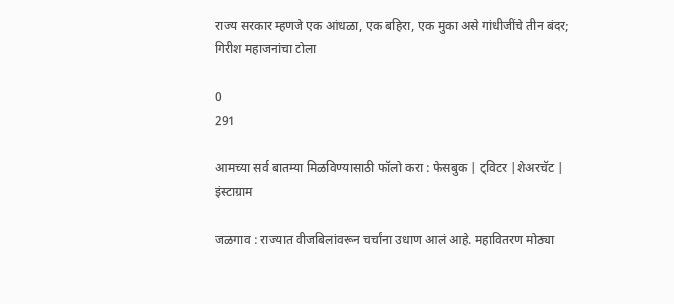राज्य सरकार म्हणजे एक आंधळा, एक बहिरा, एक मुका असे गांधीजींचे तीन बंदर; गिरीश महाजनांचा टोला

0
291

आमच्या सर्व बातम्या मिळविण्यासाठी फॉलो करा : फेसबुक | ट्विटर |शेअरचॅट | इंस्टाग्राम

जळगाव : राज्यात वीजबिलांवरून चर्चांना उधाण आलं आहे. महावितरण मोठ्या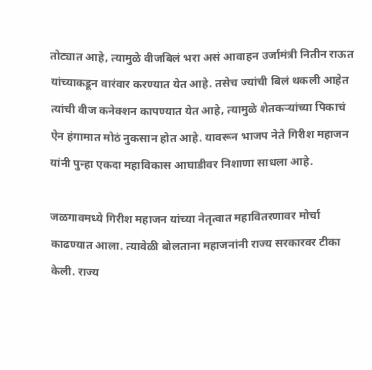तोट्यात आहे, त्यामुळे वीजबिलं भरा असं आवाहन उर्जामंत्री नितीन राऊत यांच्याकडून वारंवार करण्यात येत आहे. तसेच ज्यांची बिलं थकली आहेत त्यांची वीज कनेक्शन कापण्यात येत आहे, त्यामुळे शेतकऱ्यांच्या पिकाचं ऐन हंगामात मोठं नुकसान होत आहे. यावरून भाजप नेते गिरीश महाजन यांनी पुन्हा एकदा महाविकास आघाडीवर निशाणा साधला आहे.

जळगावमध्ये गिरीश महाजन यांच्या नेतृत्वात महावितरणावर मोर्चा काढण्यात आला. त्यावेळी बोलताना महाजनांनी राज्य सरकारवर टीका केली. राज्य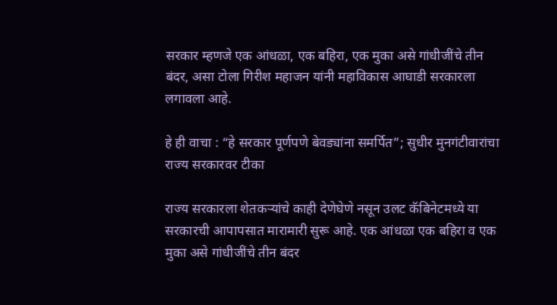सरकार म्हणजे एक आंधळा, एक बहिरा, एक मुका असे गांधीजींचे तीन बंदर, असा टोला गिरीश महाजन यांनी महाविकास आघाडी सरकारला लगावला आहे.

हे ही वाचा : “हे सरकार पूर्णपणे बेवड्यांना समर्पित”; सुधीर मुनगंटीवारांचा राज्य सरकारवर टीका

राज्य सरकारला शेतकऱ्यांचे काही देणेघेणे नसून उलट कॅबिनेटमध्ये या सरकारची आपापसात मारामारी सुरू आहे. एक आंधळा एक बहिरा व एक मुका असे गांधीजींचे तीन बंदर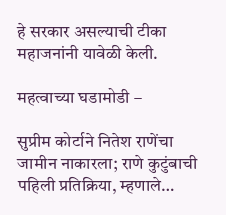हे सरकार असल्याची टीका महाजनांनी यावेळी केली.

महत्वाच्या घडामोडी –

सुप्रीम कोर्टाने नितेश राणेंचा जामीन नाकारला; राणे कुटुंबाची पहिली प्रतिक्रिया, म्हणाले…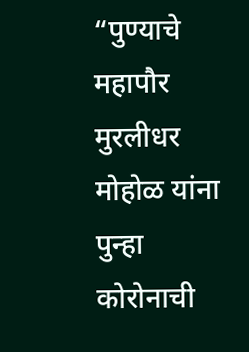“पुण्याचे महापौर मुरलीधर मोहोळ यांना पुन्हा कोरोनाची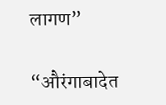लागण”

“औरंगाबादेत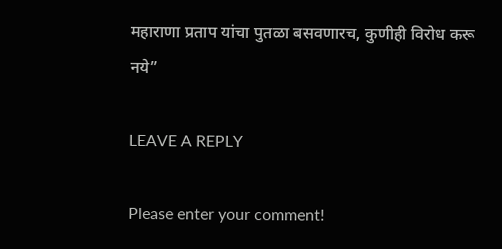महाराणा प्रताप यांचा पुतळा बसवणारच, कुणीही विरोध करू नये”

LEAVE A REPLY

Please enter your comment!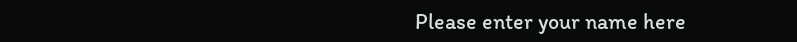Please enter your name here